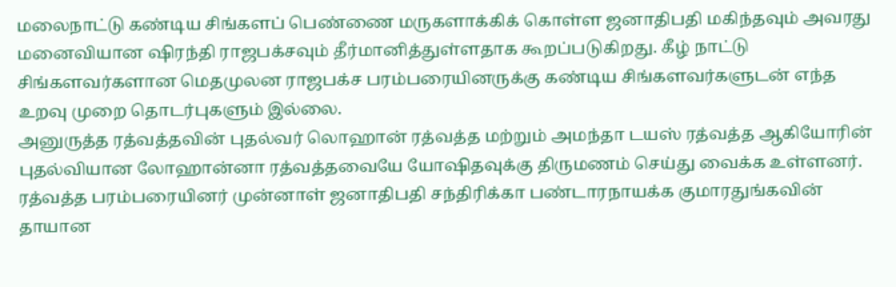மலைநாட்டு கண்டிய சிங்களப் பெண்ணை மருகளாக்கிக் கொள்ள ஜனாதிபதி மகிந்தவும் அவரது மனைவியான ஷிரந்தி ராஜபக்சவும் தீர்மானித்துள்ளதாக கூறப்படுகிறது. கீழ் நாட்டு சிங்களவர்களான மெதமுலன ராஜபக்ச பரம்பரையினருக்கு கண்டிய சிங்களவர்களுடன் எந்த உறவு முறை தொடர்புகளும் இல்லை.
அனுருத்த ரத்வத்தவின் புதல்வர் லொஹான் ரத்வத்த மற்றும் அமந்தா டயஸ் ரத்வத்த ஆகியோரின் புதல்வியான லோஹான்னா ரத்வத்தவையே யோஷிதவுக்கு திருமணம் செய்து வைக்க உள்ளனர். ரத்வத்த பரம்பரையினர் முன்னாள் ஜனாதிபதி சந்திரிக்கா பண்டாரநாயக்க குமாரதுங்கவின் தாயான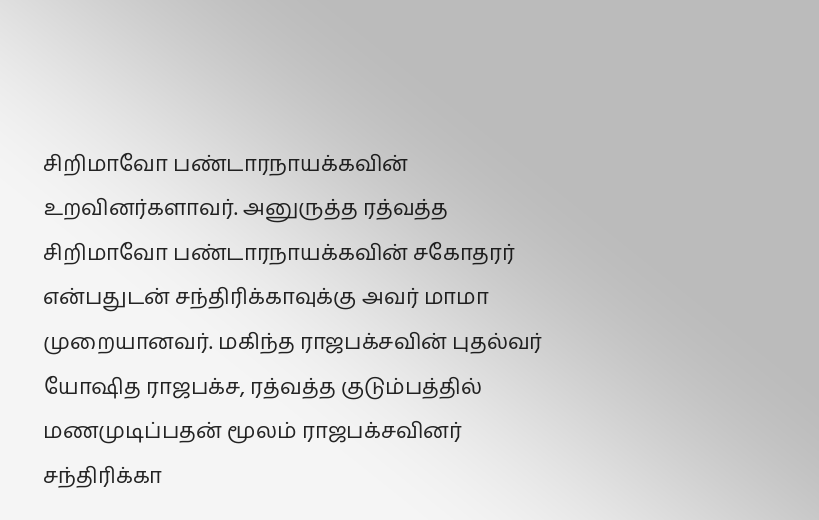சிறிமாவோ பண்டாரநாயக்கவின் உறவினர்களாவர். அனுருத்த ரத்வத்த சிறிமாவோ பண்டாரநாயக்கவின் சகோதரர் என்பதுடன் சந்திரிக்காவுக்கு அவர் மாமா முறையானவர். மகிந்த ராஜபக்சவின் புதல்வர் யோஷித ராஜபக்ச, ரத்வத்த குடும்பத்தில் மணமுடிப்பதன் மூலம் ராஜபக்சவினர் சந்திரிக்கா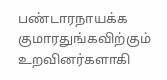பண்டாரநாயக்க குமாரதுங்கவிற்கும் உறவினர்களாகி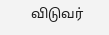விடுவர்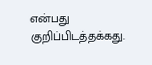என்பது குறிப்பிடத்தக்கது.